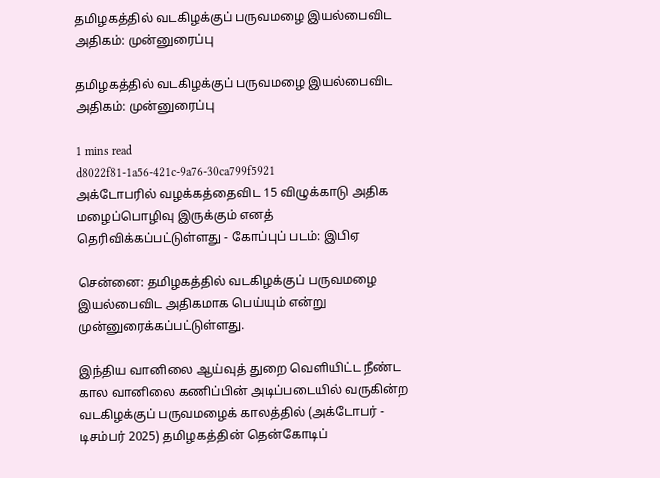தமிழகத்தில் வடகிழக்குப் பருவமழை இயல்பைவிட அதிகம்: முன்னுரைப்பு

தமிழகத்தில் வடகிழக்குப் பருவமழை இயல்பைவிட அதிகம்: முன்னுரைப்பு

1 mins read
d8022f81-1a56-421c-9a76-30ca799f5921
அக்டோபரில் வழக்கத்தைவிட 15 விழுக்காடு அதிக மழைப்பொழிவு இருக்கும் எனத் தெரிவிக்கப்பட்டுள்ளது - கோப்புப் படம்: இபிஏ

சென்னை: தமிழகத்தில் வடகிழக்குப் பருவமழை இயல்பைவிட அதிகமாக பெய்யும் என்று முன்னுரைக்கப்பட்டுள்ளது.

இந்திய வானிலை ஆய்வுத் துறை வெளியிட்ட நீண்ட கால வானிலை கணிப்பின் அடிப்படையில் வருகின்ற வடகிழக்குப் பருவமழைக் காலத்தில் (அக்டோபர் - டிசம்பர் 2025) தமிழகத்தின் தென்கோடிப்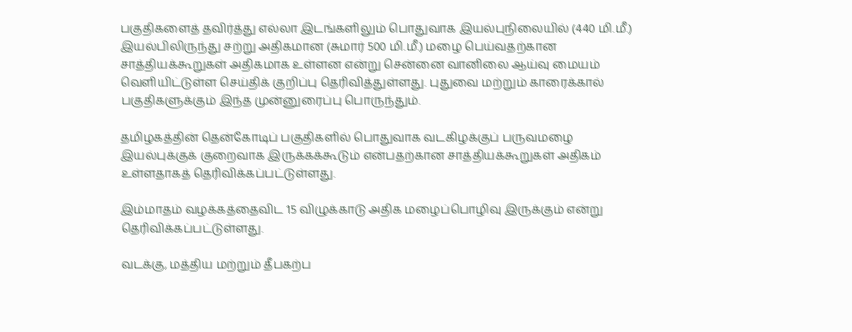பகுதிகளைத் தவிர்த்து எல்லா இடங்களிலும் பொதுவாக இயல்புநிலையில் (440 மி.மீ.) இயல்பிலிருந்து சற்று அதிகமான (சுமார் 500 மி.மீ.) மழை பெய்வதற்கான சாத்தியக்கூறுகள் அதிகமாக உள்ளன என்று சென்னை வானிலை ஆய்வு மையம் வெளியிட்டுள்ள செய்திக் குறிப்பு தெரிவித்துள்ளது. புதுவை மற்றும் காரைக்கால் பகுதிகளுக்கும் இந்த முன்னுரைப்பு பொருந்தும்.

தமிழகத்தின் தென்கோடிப் பகுதிகளில் பொதுவாக வடகிழக்குப் பருவமழை இயல்புக்குக் குறைவாக இருக்கக்கூடும் என்பதற்கான சாத்தியக்கூறுகள் அதிகம் உள்ளதாகத் தெரிவிக்கப்பட்டுள்ளது.

இம்மாதம் வழக்கத்தைவிட 15 விழுக்காடு அதிக மழைப்பொழிவு இருக்கும் என்று தெரிவிக்கப்பட்டுள்ளது.

வடக்கு, மத்திய மற்றும் தீபகற்ப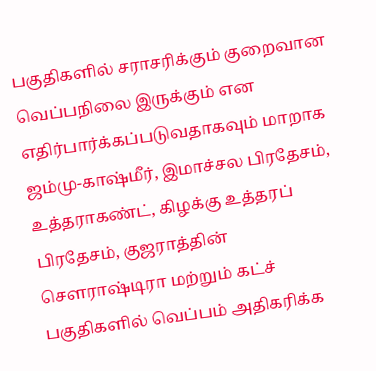பகுதிகளில் சராசரிக்கும் குறைவான வெப்பநிலை இருக்கும் என எதிர்பார்க்கப்படுவதாகவும் மாறாக ஜம்மு-காஷ்மீர், இமாச்சல பிரதேசம், உத்தராகண்ட், கிழக்கு உத்தரப் பிரதேசம், குஜராத்தின் சௌராஷ்டிரா மற்றும் கட்ச் பகுதிகளில் வெப்பம் அதிகரிக்க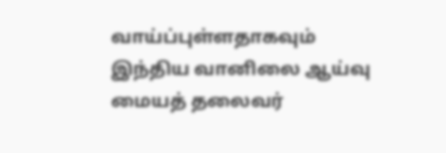வாய்ப்புள்ளதாகவும் இந்திய வானிலை ஆய்வு மையத் தலைவர்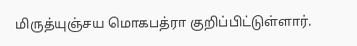மிருத்யுஞ்சய மொகபத்ரா குறிப்பிட்டுள்ளார்.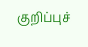குறிப்புச்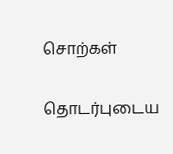சொற்கள்

தொடர்புடைய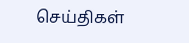செய்திகள்